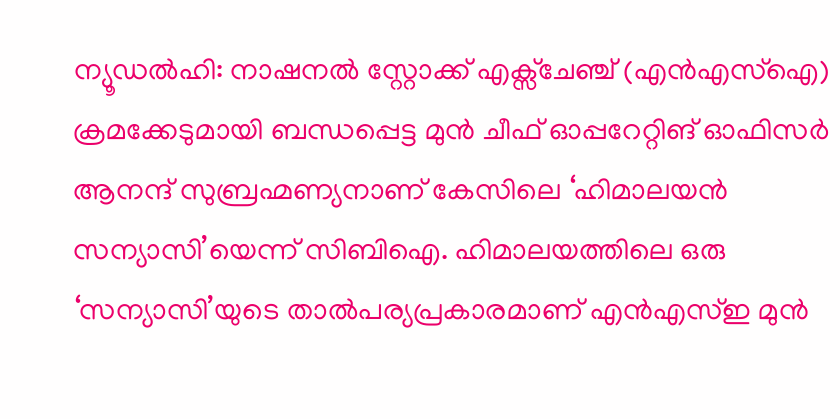ന്യൂഡൽഹി: നാഷനൽ സ്റ്റോക്ക് എക്സ്ചേഞ്ച് (എൻഎസ്ഐ) ക്രമക്കേടുമായി ബന്ധപ്പെട്ട മുൻ ചീഫ് ഓപ്പറേറ്റിങ് ഓഫിസർ ആനന്ദ് സുബ്രഹ്മണ്യനാണ് കേസിലെ ‘ഹിമാലയൻ സന്യാസി’യെന്ന് സിബിഐ. ഹിമാലയത്തിലെ ഒരു ‘സന്യാസി’യുടെ താൽപര്യപ്രകാരമാണ് എൻഎസ്ഇ മുൻ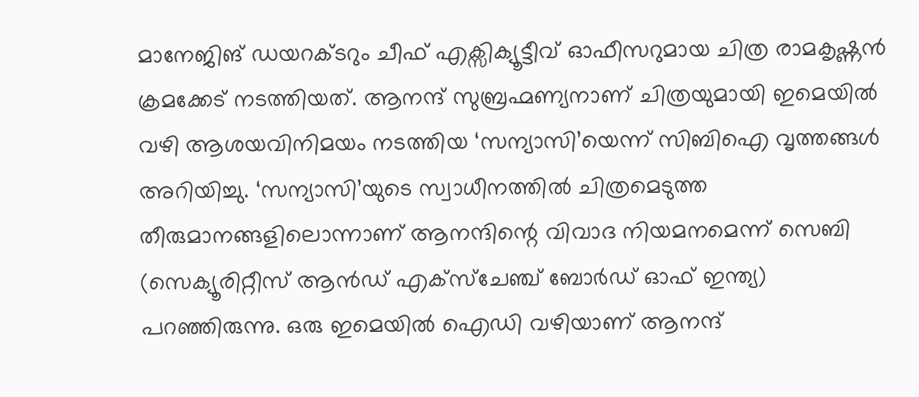മാനേജിങ് ഡയറക്ടറും ചീഫ് എക്സിക്യൂട്ടീവ് ഓഫീസറുമായ ചിത്ര രാമകൃഷ്ണൻ ക്രമക്കേട് നടത്തിയത്. ആനന്ദ് സുബ്രഹ്മണ്യനാണ് ചിത്രയുമായി ഇമെയിൽ വഴി ആശയവിനിമയം നടത്തിയ ‘സന്യാസി’യെന്ന് സിബിഐ വൃത്തങ്ങൾ അറിയിച്ചു. ‘സന്യാസി’യുടെ സ്വാധീനത്തിൽ ചിത്രമെടുത്ത തീരുമാനങ്ങളിലൊന്നാണ് ആനന്ദിന്റെ വിവാദ നിയമനമെന്ന് സെബി (സെക്യൂരിറ്റീസ് ആൻഡ് എക്സ്ചേഞ്ച് ബോർഡ് ഓഫ് ഇന്ത്യ) പറഞ്ഞിരുന്നു. ഒരു ഇമെയിൽ ഐഡി വഴിയാണ് ആനന്ദ്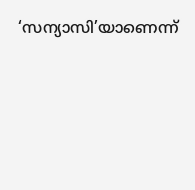‘സന്യാസി’യാണെന്ന്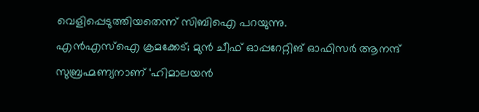വെളിപ്പെടുത്തിയതെന്ന് സിബിഐ പറയുന്നു.
എൻഎസ്ഐ ക്രമക്കേട്; മുൻ ചീഫ് ഓപ്പറേറ്റിങ് ഓഫിസർ ആനന്ദ് സുബ്രഹ്മണ്യനാണ് ‘ഹിമാലയൻ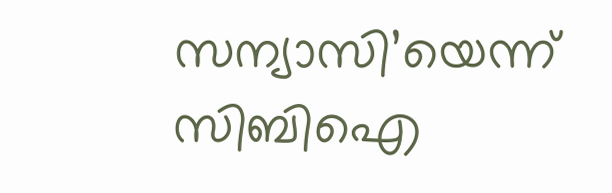സന്യാസി’യെന്ന് സിബിഐ